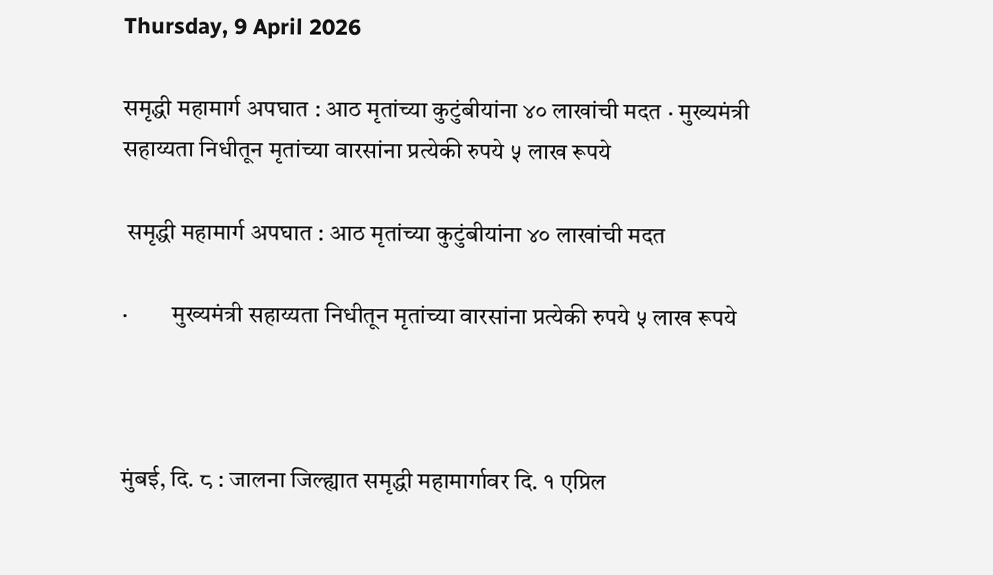Thursday, 9 April 2026

समृद्धी महामार्ग अपघात : आठ मृतांच्या कुटुंबीयांना ४० लाखांची मदत · मुख्यमंत्री सहाय्यता निधीतून मृतांच्या वारसांना प्रत्येकी रुपये ५ लाख रूपये

 समृद्धी महामार्ग अपघात : आठ मृतांच्या कुटुंबीयांना ४० लाखांची मदत

·         मुख्यमंत्री सहाय्यता निधीतून मृतांच्या वारसांना प्रत्येकी रुपये ५ लाख रूपये



मुंबई, दि. ८ : जालना जिल्ह्यात समृद्धी महामार्गावर दि. १ एप्रिल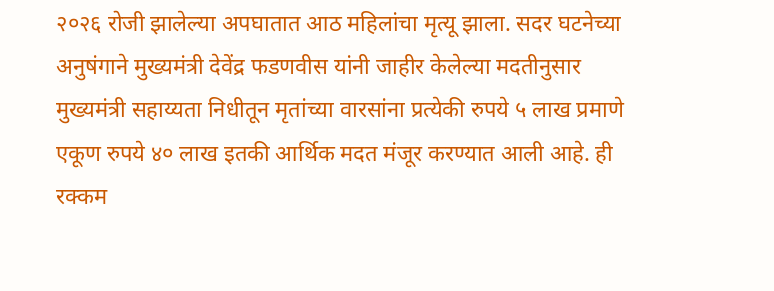२०२६ रोजी झालेल्या अपघातात आठ महिलांचा मृत्यू झाला. सदर घटनेच्या अनुषंगाने मुख्यमंत्री देवेंद्र फडणवीस यांनी जाहीर केलेल्या मदतीनुसार मुख्यमंत्री सहाय्यता निधीतून मृतांच्या वारसांना प्रत्येकी रुपये ५ लाख प्रमाणे एकूण रुपये ४० लाख इतकी आर्थिक मदत मंजूर करण्यात आली आहे. ही रक्कम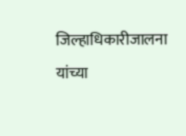जिल्हाधिकारीजालना यांच्या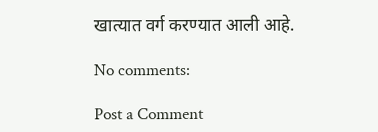खात्यात वर्ग करण्यात आली आहे.

No comments:

Post a Comment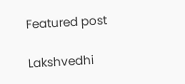Featured post

Lakshvedhi